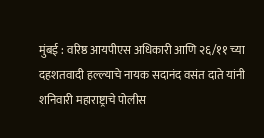मुंबई : वरिष्ठ आयपीएस अधिकारी आणि २६/११ च्या दहशतवादी हल्ल्याचे नायक सदानंद वसंत दाते यांनी शनिवारी महाराष्ट्राचे पोलीस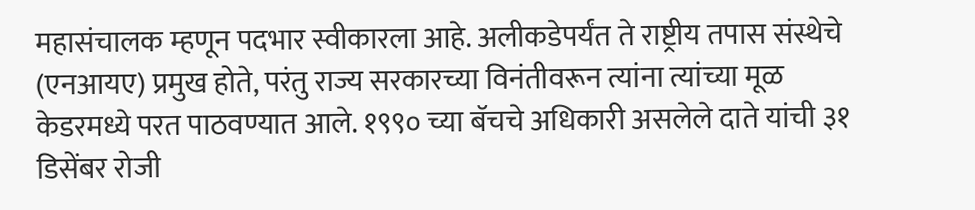महासंचालक म्हणून पदभार स्वीकारला आहे. अलीकडेपर्यंत ते राष्ट्रीय तपास संस्थेचे (एनआयए) प्रमुख होते, परंतु राज्य सरकारच्या विनंतीवरून त्यांना त्यांच्या मूळ केडरमध्ये परत पाठवण्यात आले. १९९० च्या बॅचचे अधिकारी असलेले दाते यांची ३१ डिसेंबर रोजी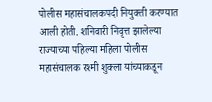पोलीस महासंचालकपदी नियुक्ती करण्यात आली होती. शनिवारी निवृत्त झालेल्या राज्याच्या पहिल्या महिला पोलीस महासंचालक रश्मी शुक्ला यांच्याकडून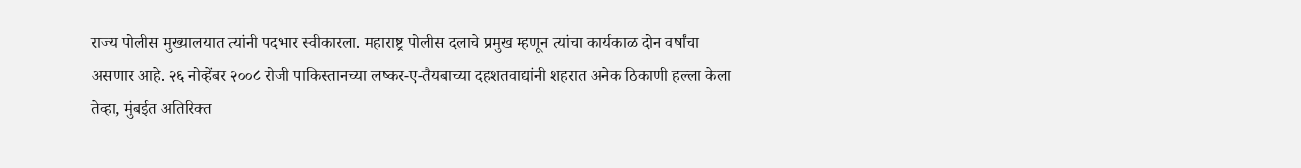राज्य पोलीस मुख्यालयात त्यांनी पदभार स्वीकारला. महाराष्ट्र पोलीस दलाचे प्रमुख म्हणून त्यांचा कार्यकाळ दोन वर्षांचा असणार आहे. २६ नोव्हेंबर २००८ रोजी पाकिस्तानच्या लष्कर-ए-तैयबाच्या दहशतवाद्यांनी शहरात अनेक ठिकाणी हल्ला केला तेव्हा, मुंबईत अतिरिक्त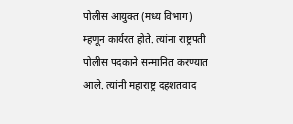पोलीस आयुक्त (मध्य विभाग) म्हणून कार्यरत होते. त्यांना राष्ट्रपती पोलीस पदकाने सन्मानित करण्यात आले. त्यांनी महाराष्ट्र दहशतवाद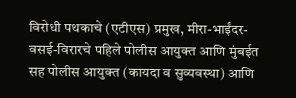विरोधी पथकाचे (एटीएस) प्रमुख, मीरा-भाईंदर-वसई-विरारचे पहिले पोलीस आयुक्त आणि मुंबईत सह पोलीस आयुक्त (कायदा व सुव्यवस्था) आणि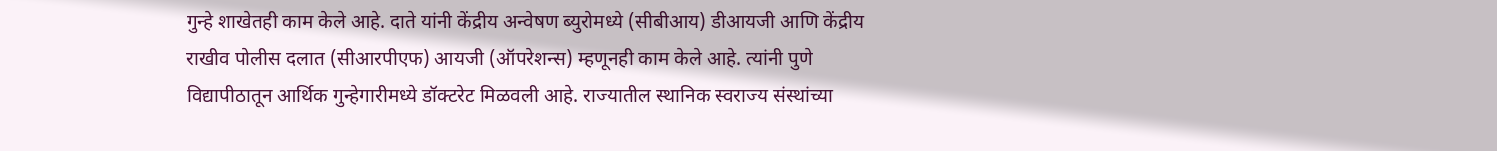गुन्हे शाखेतही काम केले आहे. दाते यांनी केंद्रीय अन्वेषण ब्युरोमध्ये (सीबीआय) डीआयजी आणि केंद्रीय राखीव पोलीस दलात (सीआरपीएफ) आयजी (ऑपरेशन्स) म्हणूनही काम केले आहे. त्यांनी पुणे विद्यापीठातून आर्थिक गुन्हेगारीमध्ये डॉक्टरेट मिळवली आहे. राज्यातील स्थानिक स्वराज्य संस्थांच्या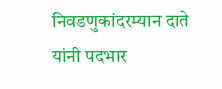निवडणुकांदरम्यान दाते यांनी पदभार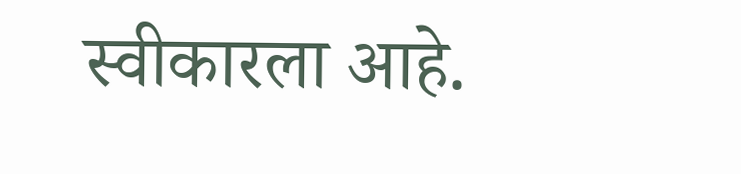स्वीकारला आहे.